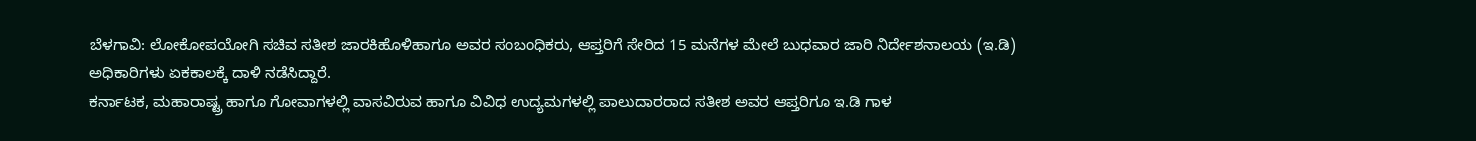ಬೆಳಗಾವಿ: ಲೋಕೋಪಯೋಗಿ ಸಚಿವ ಸತೀಶ ಜಾರಕಿಹೊಳಿಹಾಗೂ ಅವರ ಸಂಬಂಧಿಕರು, ಆಪ್ತರಿಗೆ ಸೇರಿದ 15 ಮನೆಗಳ ಮೇಲೆ ಬುಧವಾರ ಜಾರಿ ನಿರ್ದೇಶನಾಲಯ (ಇ.ಡಿ) ಅಧಿಕಾರಿಗಳು ಏಕಕಾಲಕ್ಕೆ ದಾಳಿ ನಡೆಸಿದ್ದಾರೆ.
ಕರ್ನಾಟಕ, ಮಹಾರಾಷ್ಟ್ರ ಹಾಗೂ ಗೋವಾಗಳಲ್ಲಿ ವಾಸವಿರುವ ಹಾಗೂ ವಿವಿಧ ಉದ್ಯಮಗಳಲ್ಲಿ ಪಾಲುದಾರರಾದ ಸತೀಶ ಅವರ ಆಪ್ತರಿಗೂ ಇ.ಡಿ ಗಾಳ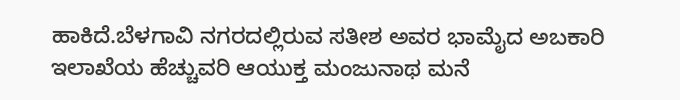ಹಾಕಿದೆ.ಬೆಳಗಾವಿ ನಗರದಲ್ಲಿರುವ ಸತೀಶ ಅವರ ಭಾಮೈದ ಅಬಕಾರಿ ಇಲಾಖೆಯ ಹೆಚ್ಚುವರಿ ಆಯುಕ್ತ ಮಂಜುನಾಥ ಮನೆ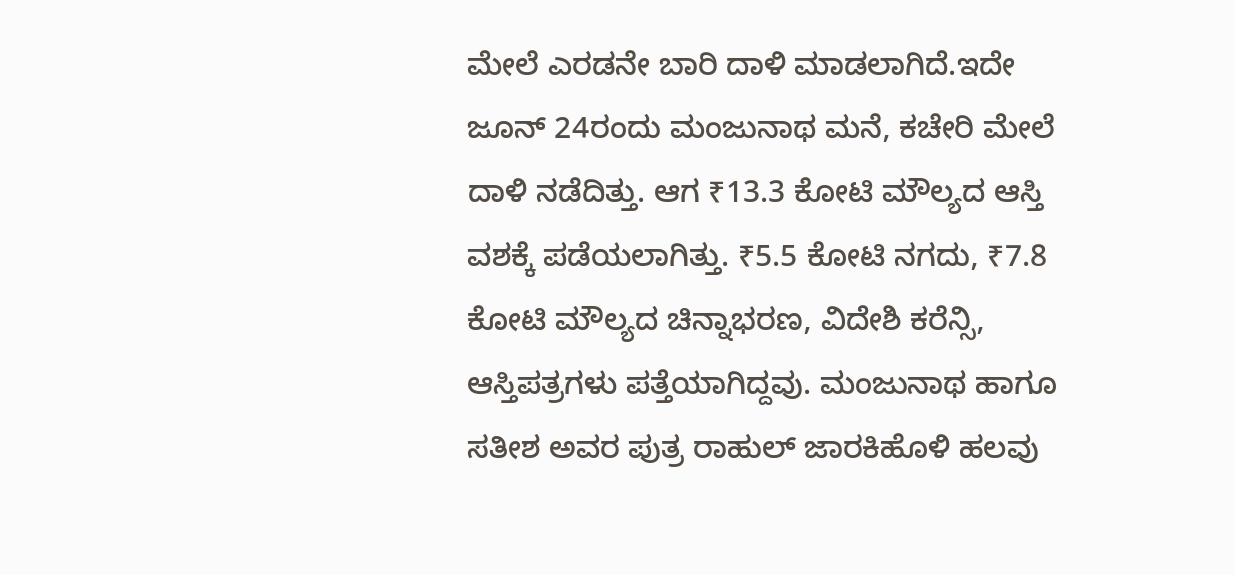ಮೇಲೆ ಎರಡನೇ ಬಾರಿ ದಾಳಿ ಮಾಡಲಾಗಿದೆ.ಇದೇ ಜೂನ್ 24ರಂದು ಮಂಜುನಾಥ ಮನೆ, ಕಚೇರಿ ಮೇಲೆ ದಾಳಿ ನಡೆದಿತ್ತು. ಆಗ ₹13.3 ಕೋಟಿ ಮೌಲ್ಯದ ಆಸ್ತಿ ವಶಕ್ಕೆ ಪಡೆಯಲಾಗಿತ್ತು. ₹5.5 ಕೋಟಿ ನಗದು, ₹7.8 ಕೋಟಿ ಮೌಲ್ಯದ ಚಿನ್ನಾಭರಣ, ವಿದೇಶಿ ಕರೆನ್ಸಿ, ಆಸ್ತಿಪತ್ರಗಳು ಪತ್ತೆಯಾಗಿದ್ದವು. ಮಂಜುನಾಥ ಹಾಗೂ ಸತೀಶ ಅವರ ಪುತ್ರ ರಾಹುಲ್ ಜಾರಕಿಹೊಳಿ ಹಲವು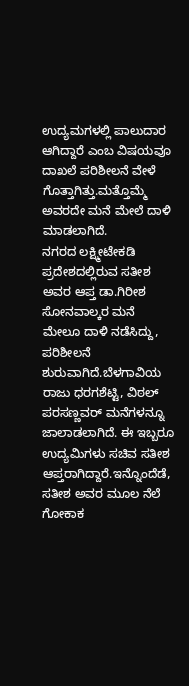ಉದ್ಯಮಗಳಲ್ಲಿ ಪಾಲುದಾರ ಆಗಿದ್ದಾರೆ ಎಂಬ ವಿಷಯವೂ ದಾಖಲೆ ಪರಿಶೀಲನೆ ವೇಳೆ ಗೊತ್ತಾಗಿತ್ತು.ಮತ್ತೊಮ್ಮೆ ಅವರದೇ ಮನೆ ಮೇಲೆ ದಾಳಿ ಮಾಡಲಾಗಿದೆ.
ನಗರದ ಲಕ್ಷ್ಮೀಟೇಕಡಿ ಪ್ರದೇಶದಲ್ಲಿರುವ ಸತೀಶ ಅವರ ಆಪ್ತ ಡಾ.ಗಿರೀಶ ಸೋನವಾಲ್ಕರ ಮನೆ ಮೇಲೂ ದಾಳಿ ನಡೆಸಿದ್ದು, ಪರಿಶೀಲನೆ ಶುರುವಾಗಿದೆ.ಬೆಳಗಾವಿಯ ರಾಜು ಧರಗಶೆಟ್ಟಿ, ವಿಠಲ್ ಪರಸಣ್ಣವರ್ ಮನೆಗಳನ್ನೂ ಜಾಲಾಡಲಾಗಿದೆ. ಈ ಇಬ್ಬರೂ ಉದ್ಯಮಿಗಳು ಸಚಿವ ಸತೀಶ ಆಪ್ತರಾಗಿದ್ದಾರೆ.ಇನ್ನೊಂದೆಡೆ, ಸತೀಶ ಅವರ ಮೂಲ ನೆಲೆ ಗೋಕಾಕ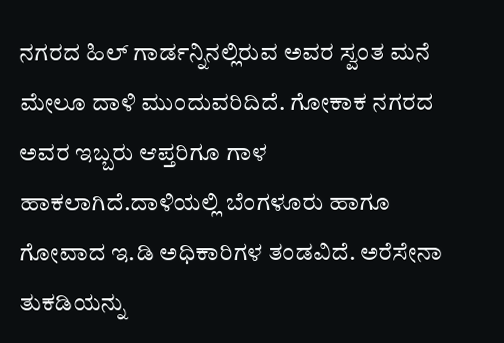ನಗರದ ಹಿಲ್ ಗಾರ್ಡನ್ನಿನಲ್ಲಿರುವ ಅವರ ಸ್ವಂತ ಮನೆ ಮೇಲೂ ದಾಳಿ ಮುಂದುವರಿದಿದೆ. ಗೋಕಾಕ ನಗರದ ಅವರ ಇಬ್ಬರು ಆಪ್ತರಿಗೂ ಗಾಳ ಹಾಕಲಾಗಿದೆ.ದಾಳಿಯಲ್ಲಿ ಬೆಂಗಳೂರು ಹಾಗೂ ಗೋವಾದ ಇ.ಡಿ ಅಧಿಕಾರಿಗಳ ತಂಡವಿದೆ. ಅರೆಸೇನಾ ತುಕಡಿಯನ್ನು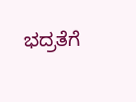ಭದ್ರತೆಗೆ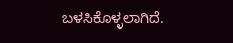ಬಳಸಿಕೊಳ್ಳಲಾಗಿದೆ.